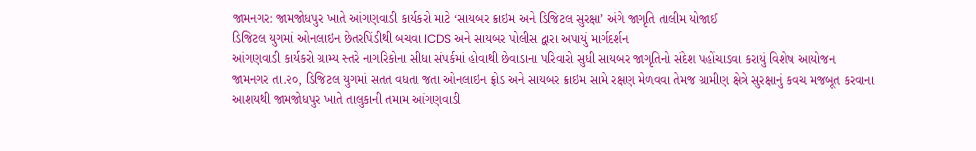જામનગર: જામજોધપુર ખાતે આંગણવાડી કાર્યકરો માટે ‘સાયબર ક્રાઇમ અને ડિજિટલ સુરક્ષા’ અંગે જાગૃતિ તાલીમ યોજાઈ
ડિજિટલ યુગમાં ઓનલાઇન છેતરપિંડીથી બચવા ICDS અને સાયબર પોલીસ દ્વારા અપાયું માર્ગદર્શન
આંગણવાડી કાર્યકરો ગ્રામ્ય સ્તરે નાગરિકોના સીધા સંપર્કમાં હોવાથી છેવાડાના પરિવારો સુધી સાયબર જાગૃતિનો સંદેશ પહોંચાડવા કરાયું વિશેષ આયોજન
જામનગર તા.૨૦, ડિજિટલ યુગમાં સતત વધતા જતા ઓનલાઇન ફ્રોડ અને સાયબર ક્રાઇમ સામે રક્ષણ મેળવવા તેમજ ગ્રામીણ ક્ષેત્રે સુરક્ષાનું કવચ મજબૂત કરવાના આશયથી જામજોધપુર ખાતે તાલુકાની તમામ આંગણવાડી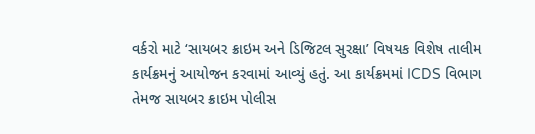વર્કરો માટે ‘સાયબર ક્રાઇમ અને ડિજિટલ સુરક્ષા’ વિષયક વિશેષ તાલીમ કાર્યક્રમનું આયોજન કરવામાં આવ્યું હતું. આ કાર્યક્રમમાં ICDS વિભાગ તેમજ સાયબર ક્રાઇમ પોલીસ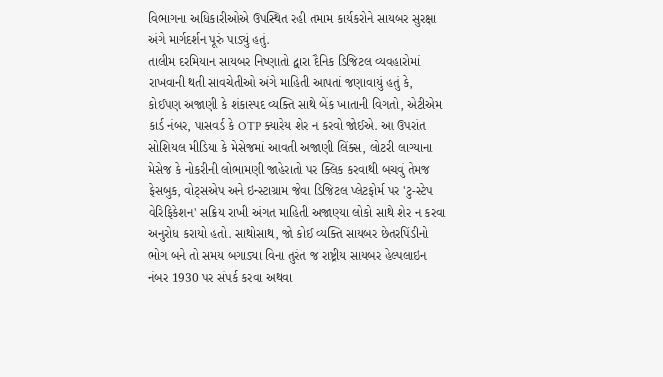વિભાગના અધિકારીઓએ ઉપસ્થિત રહી તમામ કાર્યકરોને સાયબર સુરક્ષા અંગે માર્ગદર્શન પૂરું પાડ્યું હતું.
તાલીમ દરમિયાન સાયબર નિષ્ણાતો દ્વારા દૈનિક ડિજિટલ વ્યવહારોમાં રાખવાની થતી સાવચેતીઓ અંગે માહિતી આપતાં જણાવાયું હતું કે, કોઈપણ અજાણી કે શંકાસ્પદ વ્યક્તિ સાથે બેંક ખાતાની વિગતો, એટીએમ કાર્ડ નંબર, પાસવર્ડ કે OTP ક્યારેય શેર ન કરવો જોઈએ. આ ઉપરાંત સોશિયલ મીડિયા કે મેસેજમાં આવતી અજાણી લિંક્સ, લોટરી લાગ્યાના મેસેજ કે નોકરીની લોભામણી જાહેરાતો પર ક્લિક કરવાથી બચવું તેમજ ફેસબુક, વોટ્સએપ અને ઇન્સ્ટાગ્રામ જેવા ડિજિટલ પ્લેટફોર્મ પર 'ટુ-સ્ટેપ વેરિફિકેશન' સક્રિય રાખી અંગત માહિતી અજાણ્યા લોકો સાથે શેર ન કરવા અનુરોધ કરાયો હતો. સાથોસાથ, જો કોઈ વ્યક્તિ સાયબર છેતરપિંડીનો ભોગ બને તો સમય બગાડ્યા વિના તુરંત જ રાષ્ટ્રીય સાયબર હેલ્પલાઇન નંબર 1930 પર સંપર્ક કરવા અથવા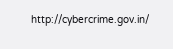http://cybercrime.gov.in/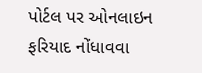પોર્ટલ પર ઓનલાઇન ફરિયાદ નોંધાવવા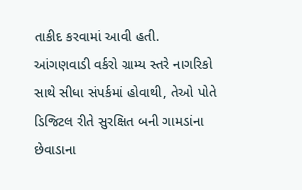તાકીદ કરવામાં આવી હતી.
આંગણવાડી વર્કરો ગ્રામ્ય સ્તરે નાગરિકો સાથે સીધા સંપર્કમાં હોવાથી, તેઓ પોતે ડિજિટલ રીતે સુરક્ષિત બની ગામડાંના છેવાડાના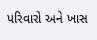પરિવારો અને ખાસ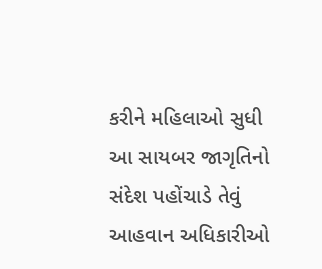કરીને મહિલાઓ સુધી આ સાયબર જાગૃતિનો સંદેશ પહોંચાડે તેવું આહવાન અધિકારીઓ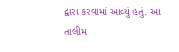દ્વારા કરવામાં આવ્યું હતું. આ તાલીમ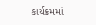કાર્યક્રમમાં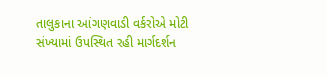તાલુકાના આંગણવાડી વર્કરોએ મોટી સંખ્યામાં ઉપસ્થિત રહી માર્ગદર્શન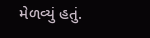મેળવ્યું હતું.